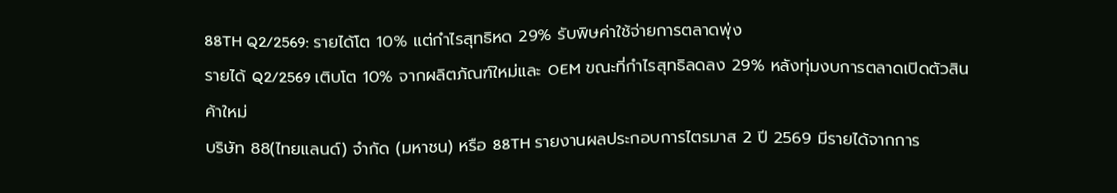88TH Q2/2569: รายได้โต 10% แต่กำไรสุทธิหด 29% รับพิษค่าใช้จ่ายการตลาดพุ่ง
รายได้ Q2/2569 เติบโต 10% จากผลิตภัณฑ์ใหม่และ OEM ขณะที่กำไรสุทธิลดลง 29% หลังทุ่มงบการตลาดเปิดตัวสินค้าใหม่
บริษัท 88(ไทยแลนด์) จำกัด (มหาชน) หรือ 88TH รายงานผลประกอบการไตรมาส 2 ปี 2569 มีรายได้จากการ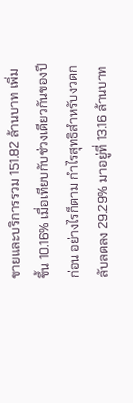ขายและบริการรวม 151.82 ล้านบาท เพิ่มขึ้น 10.16% เมื่อเทียบกับช่วงเดียวกันของปีก่อน อย่างไรก็ตาม กำไรสุทธิสำหรับงวดกลับลดลง 29.29% มาอยู่ที่ 13.16 ล้านบาท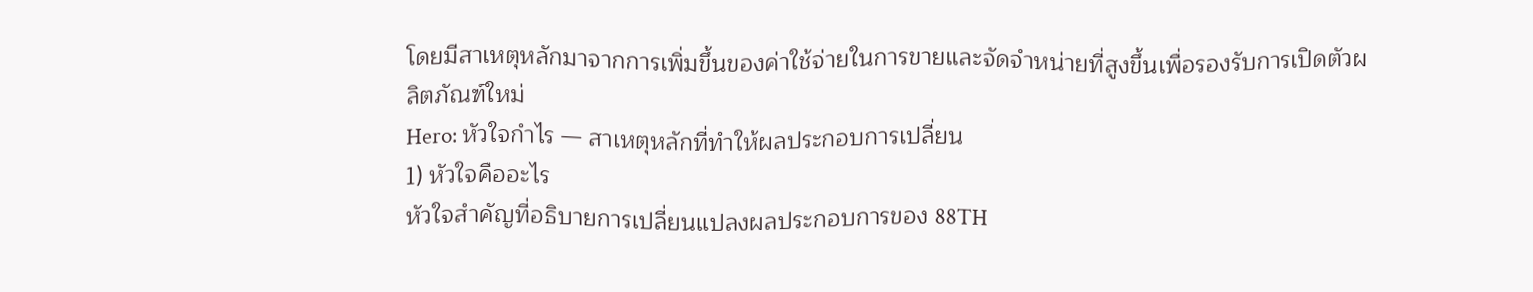โดยมีสาเหตุหลักมาจากการเพิ่มขึ้นของค่าใช้จ่ายในการขายและจัดจำหน่ายที่สูงขึ้นเพื่อรองรับการเปิดตัวผลิตภัณฑ์ใหม่
Hero: หัวใจกำไร — สาเหตุหลักที่ทำให้ผลประกอบการเปลี่ยน
1) หัวใจคืออะไร
หัวใจสำคัญที่อธิบายการเปลี่ยนแปลงผลประกอบการของ 88TH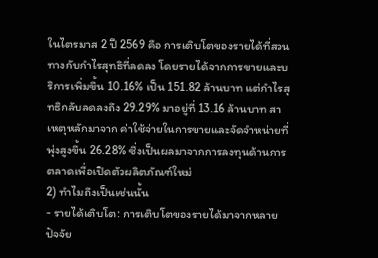ในไตรมาส 2 ปี 2569 คือ การเติบโตของรายได้ที่สวนทางกับกำไรสุทธิที่ลดลง โดยรายได้จากการขายและบริการเพิ่มขึ้น 10.16% เป็น 151.82 ล้านบาท แต่กำไรสุทธิกลับลดลงถึง 29.29% มาอยู่ที่ 13.16 ล้านบาท สาเหตุหลักมาจาก ค่าใช้จ่ายในการขายและจัดจำหน่ายที่พุ่งสูงขึ้น 26.28% ซึ่งเป็นผลมาจากการลงทุนด้านการตลาดเพื่อเปิดตัวผลิตภัณฑ์ใหม่
2) ทำไมถึงเป็นเช่นนั้น
- รายได้เติบโต: การเติบโตของรายได้มาจากหลายปัจจัย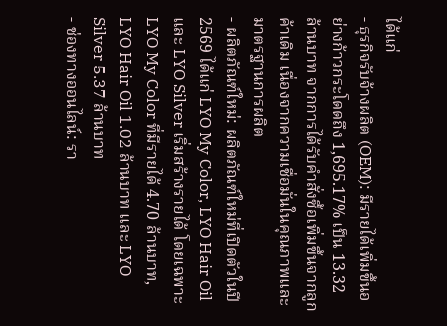ได้แก่
- ธุรกิจรับจ้างผลิต (OEM): มีรายได้เพิ่มขึ้นอย่างก้าวกระโดดถึง 1,695.17% เป็น 13.32 ล้านบาท จากการได้รับคำสั่งซื้อเพิ่มขึ้นจากลูกค้าเดิม เนื่องจากความเชื่อมั่นในคุณภาพและมาตรฐานการผลิต
- ผลิตภัณฑ์ใหม่: ผลิตภัณฑ์ใหม่ที่เปิดตัวในปี 2569 ได้แก่ LYO My Color, LYO Hair Oil และ LYO Silver เริ่มสร้างรายได้ โดยเฉพาะ LYO My Color ที่มีรายได้ 4.70 ล้านบาท, LYO Hair Oil 1.02 ล้านบาท และ LYO Silver 5.37 ล้านบาท
- ช่องทางออนไลน์: รา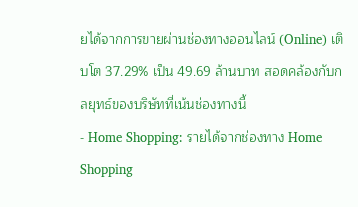ยได้จากการขายผ่านช่องทางออนไลน์ (Online) เติบโต 37.29% เป็น 49.69 ล้านบาท สอดคล้องกับกลยุทธ์ของบริษัทที่เน้นช่องทางนี้
- Home Shopping: รายได้จากช่องทาง Home Shopping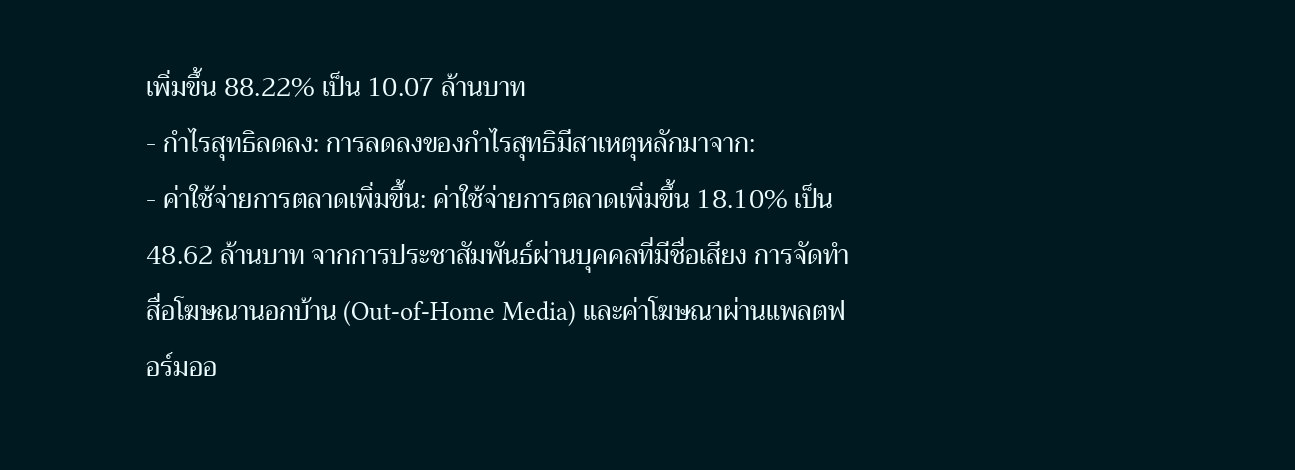เพิ่มขึ้น 88.22% เป็น 10.07 ล้านบาท
- กำไรสุทธิลดลง: การลดลงของกำไรสุทธิมีสาเหตุหลักมาจาก:
- ค่าใช้จ่ายการตลาดเพิ่มขึ้น: ค่าใช้จ่ายการตลาดเพิ่มขึ้น 18.10% เป็น 48.62 ล้านบาท จากการประชาสัมพันธ์ผ่านบุคคลที่มีชื่อเสียง การจัดทำสื่อโฆษณานอกบ้าน (Out-of-Home Media) และค่าโฆษณาผ่านแพลตฟอร์มออ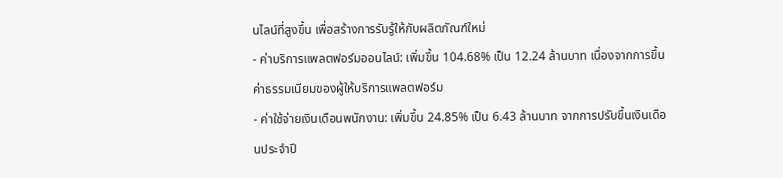นไลน์ที่สูงขึ้น เพื่อสร้างการรับรู้ให้กับผลิตภัณฑ์ใหม่
- ค่าบริการแพลตฟอร์มออนไลน์: เพิ่มขึ้น 104.68% เป็น 12.24 ล้านบาท เนื่องจากการขึ้นค่าธรรมเนียมของผู้ให้บริการแพลตฟอร์ม
- ค่าใช้จ่ายเงินเดือนพนักงาน: เพิ่มขึ้น 24.85% เป็น 6.43 ล้านบาท จากการปรับขึ้นเงินเดือนประจำปี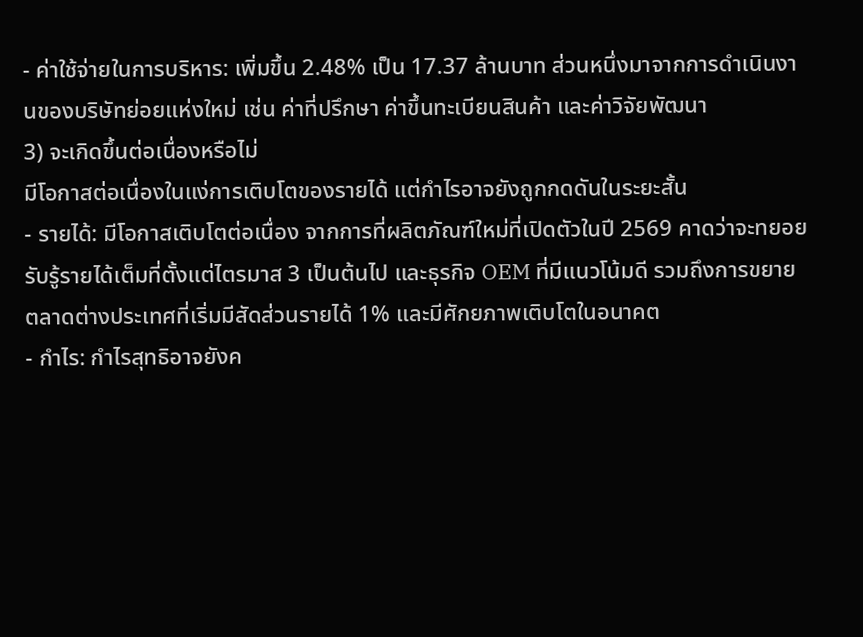- ค่าใช้จ่ายในการบริหาร: เพิ่มขึ้น 2.48% เป็น 17.37 ล้านบาท ส่วนหนึ่งมาจากการดำเนินงานของบริษัทย่อยแห่งใหม่ เช่น ค่าที่ปรึกษา ค่าขึ้นทะเบียนสินค้า และค่าวิจัยพัฒนา
3) จะเกิดขึ้นต่อเนื่องหรือไม่
มีโอกาสต่อเนื่องในแง่การเติบโตของรายได้ แต่กำไรอาจยังถูกกดดันในระยะสั้น
- รายได้: มีโอกาสเติบโตต่อเนื่อง จากการที่ผลิตภัณฑ์ใหม่ที่เปิดตัวในปี 2569 คาดว่าจะทยอยรับรู้รายได้เต็มที่ตั้งแต่ไตรมาส 3 เป็นต้นไป และธุรกิจ OEM ที่มีแนวโน้มดี รวมถึงการขยายตลาดต่างประเทศที่เริ่มมีสัดส่วนรายได้ 1% และมีศักยภาพเติบโตในอนาคต
- กำไร: กำไรสุทธิอาจยังค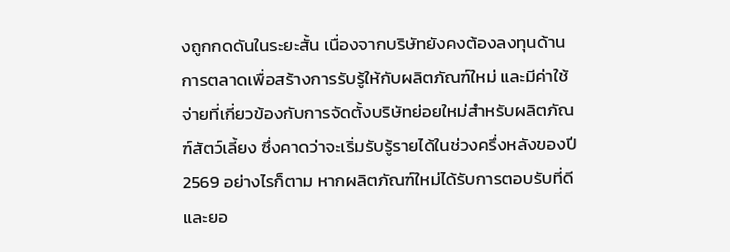งถูกกดดันในระยะสั้น เนื่องจากบริษัทยังคงต้องลงทุนด้านการตลาดเพื่อสร้างการรับรู้ให้กับผลิตภัณฑ์ใหม่ และมีค่าใช้จ่ายที่เกี่ยวข้องกับการจัดตั้งบริษัทย่อยใหม่สำหรับผลิตภัณฑ์สัตว์เลี้ยง ซึ่งคาดว่าจะเริ่มรับรู้รายได้ในช่วงครึ่งหลังของปี 2569 อย่างไรก็ตาม หากผลิตภัณฑ์ใหม่ได้รับการตอบรับที่ดีและยอ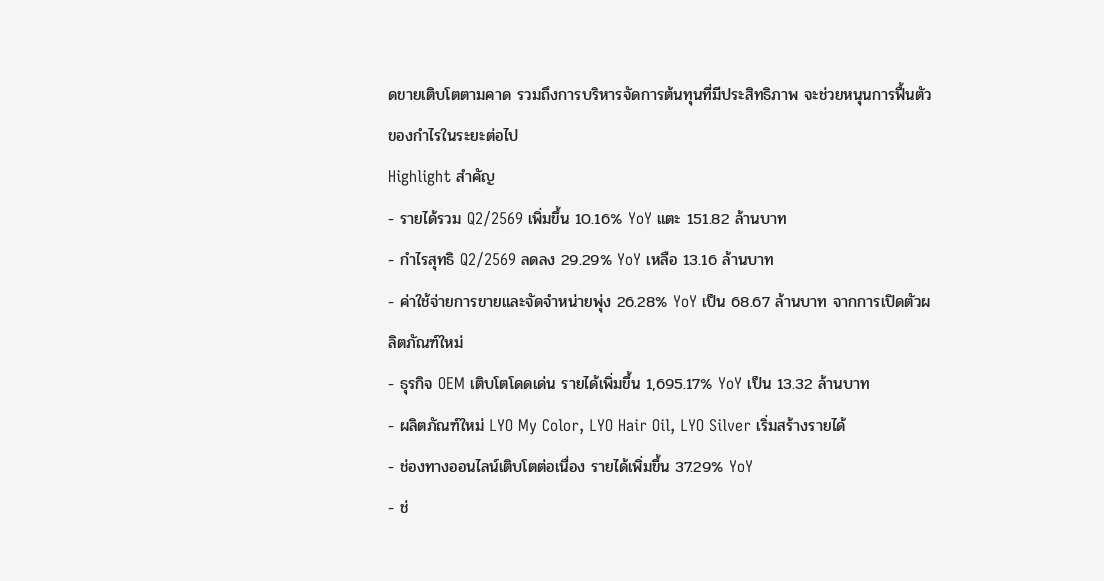ดขายเติบโตตามคาด รวมถึงการบริหารจัดการต้นทุนที่มีประสิทธิภาพ จะช่วยหนุนการฟื้นตัวของกำไรในระยะต่อไป
Highlight สำคัญ
- รายได้รวม Q2/2569 เพิ่มขึ้น 10.16% YoY แตะ 151.82 ล้านบาท
- กำไรสุทธิ Q2/2569 ลดลง 29.29% YoY เหลือ 13.16 ล้านบาท
- ค่าใช้จ่ายการขายและจัดจำหน่ายพุ่ง 26.28% YoY เป็น 68.67 ล้านบาท จากการเปิดตัวผลิตภัณฑ์ใหม่
- ธุรกิจ OEM เติบโตโดดเด่น รายได้เพิ่มขึ้น 1,695.17% YoY เป็น 13.32 ล้านบาท
- ผลิตภัณฑ์ใหม่ LYO My Color, LYO Hair Oil, LYO Silver เริ่มสร้างรายได้
- ช่องทางออนไลน์เติบโตต่อเนื่อง รายได้เพิ่มขึ้น 37.29% YoY
- ช่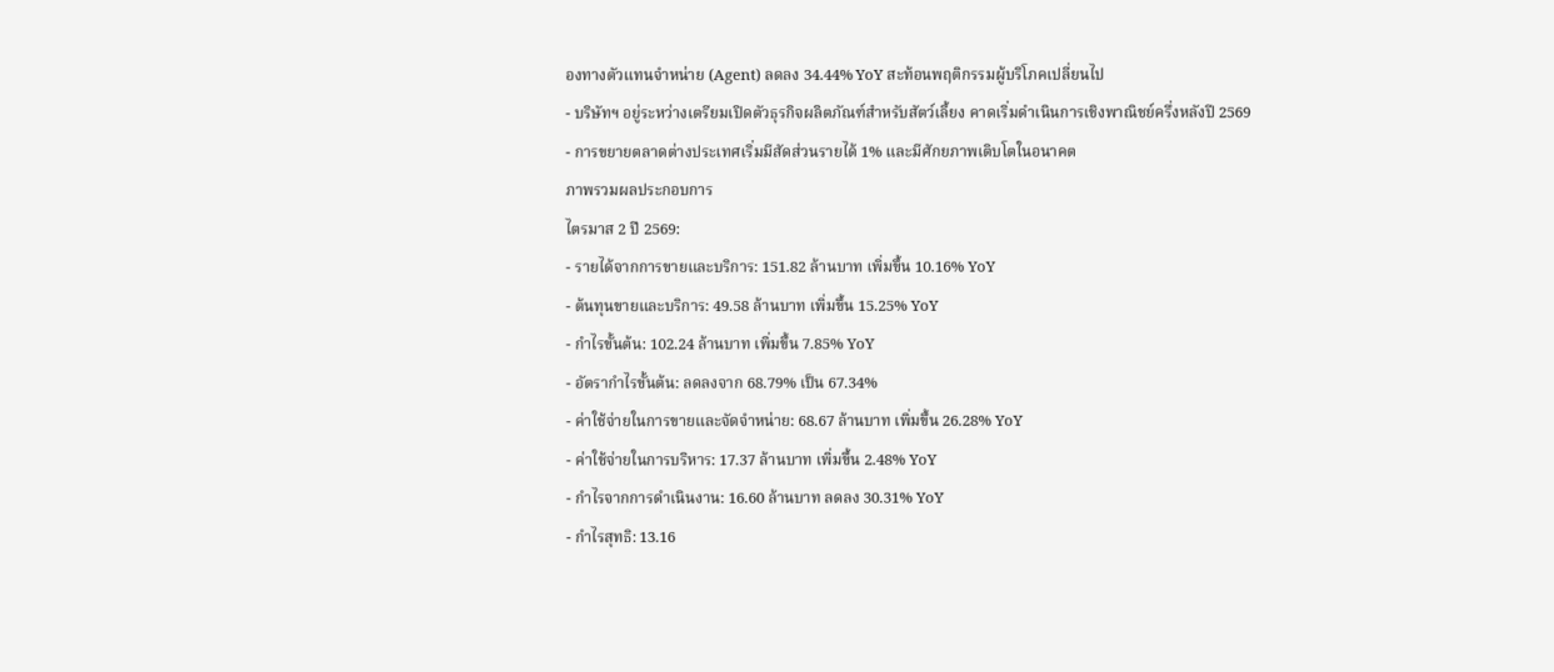องทางตัวแทนจำหน่าย (Agent) ลดลง 34.44% YoY สะท้อนพฤติกรรมผู้บริโภคเปลี่ยนไป
- บริษัทฯ อยู่ระหว่างเตรียมเปิดตัวธุรกิจผลิตภัณฑ์สำหรับสัตว์เลี้ยง คาดเริ่มดำเนินการเชิงพาณิชย์ครึ่งหลังปี 2569
- การขยายตลาดต่างประเทศเริ่มมีสัดส่วนรายได้ 1% และมีศักยภาพเติบโตในอนาคต
ภาพรวมผลประกอบการ
ไตรมาส 2 ปี 2569:
- รายได้จากการขายและบริการ: 151.82 ล้านบาท เพิ่มขึ้น 10.16% YoY
- ต้นทุนขายและบริการ: 49.58 ล้านบาท เพิ่มขึ้น 15.25% YoY
- กำไรขั้นต้น: 102.24 ล้านบาท เพิ่มขึ้น 7.85% YoY
- อัตรากำไรขั้นต้น: ลดลงจาก 68.79% เป็น 67.34%
- ค่าใช้จ่ายในการขายและจัดจำหน่าย: 68.67 ล้านบาท เพิ่มขึ้น 26.28% YoY
- ค่าใช้จ่ายในการบริหาร: 17.37 ล้านบาท เพิ่มขึ้น 2.48% YoY
- กำไรจากการดำเนินงาน: 16.60 ล้านบาท ลดลง 30.31% YoY
- กำไรสุทธิ: 13.16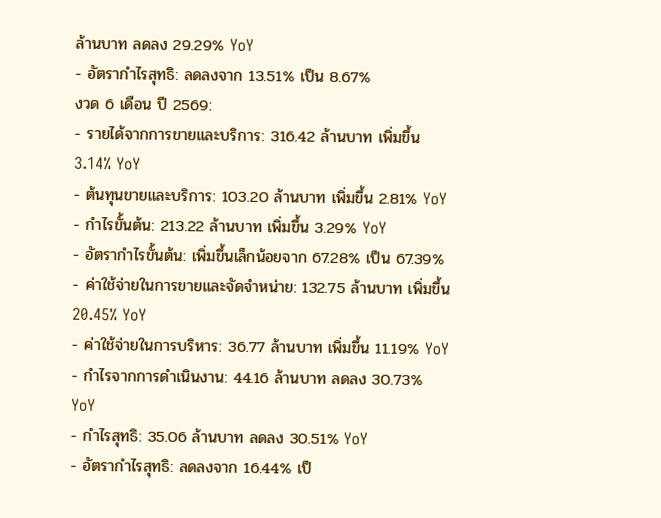ล้านบาท ลดลง 29.29% YoY
- อัตรากำไรสุทธิ: ลดลงจาก 13.51% เป็น 8.67%
งวด 6 เดือน ปี 2569:
- รายได้จากการขายและบริการ: 316.42 ล้านบาท เพิ่มขึ้น 3.14% YoY
- ต้นทุนขายและบริการ: 103.20 ล้านบาท เพิ่มขึ้น 2.81% YoY
- กำไรขั้นต้น: 213.22 ล้านบาท เพิ่มขึ้น 3.29% YoY
- อัตรากำไรขั้นต้น: เพิ่มขึ้นเล็กน้อยจาก 67.28% เป็น 67.39%
- ค่าใช้จ่ายในการขายและจัดจำหน่าย: 132.75 ล้านบาท เพิ่มขึ้น 20.45% YoY
- ค่าใช้จ่ายในการบริหาร: 36.77 ล้านบาท เพิ่มขึ้น 11.19% YoY
- กำไรจากการดำเนินงาน: 44.16 ล้านบาท ลดลง 30.73% YoY
- กำไรสุทธิ: 35.06 ล้านบาท ลดลง 30.51% YoY
- อัตรากำไรสุทธิ: ลดลงจาก 16.44% เป็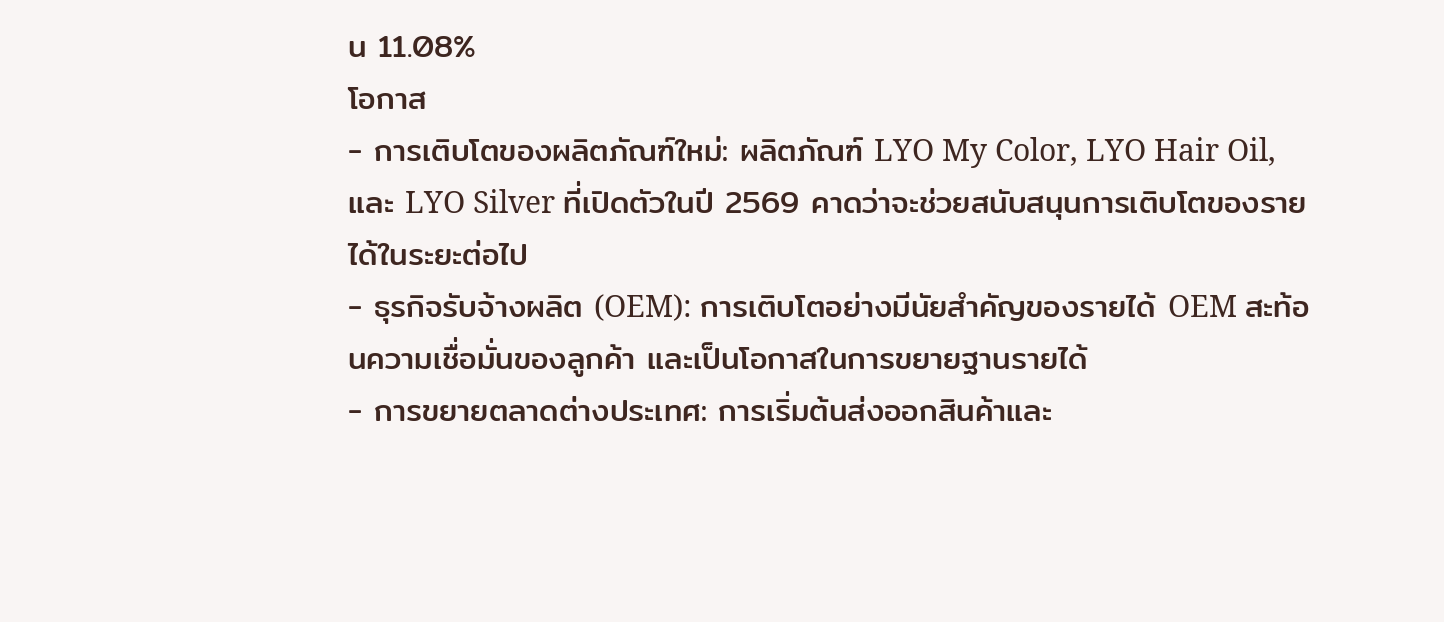น 11.08%
โอกาส
- การเติบโตของผลิตภัณฑ์ใหม่: ผลิตภัณฑ์ LYO My Color, LYO Hair Oil, และ LYO Silver ที่เปิดตัวในปี 2569 คาดว่าจะช่วยสนับสนุนการเติบโตของรายได้ในระยะต่อไป
- ธุรกิจรับจ้างผลิต (OEM): การเติบโตอย่างมีนัยสำคัญของรายได้ OEM สะท้อนความเชื่อมั่นของลูกค้า และเป็นโอกาสในการขยายฐานรายได้
- การขยายตลาดต่างประเทศ: การเริ่มต้นส่งออกสินค้าและ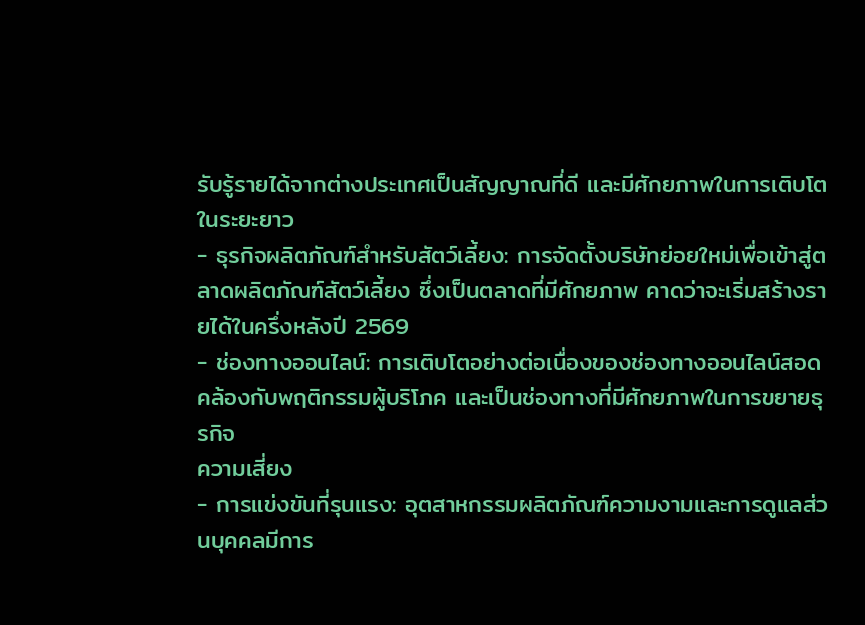รับรู้รายได้จากต่างประเทศเป็นสัญญาณที่ดี และมีศักยภาพในการเติบโตในระยะยาว
- ธุรกิจผลิตภัณฑ์สำหรับสัตว์เลี้ยง: การจัดตั้งบริษัทย่อยใหม่เพื่อเข้าสู่ตลาดผลิตภัณฑ์สัตว์เลี้ยง ซึ่งเป็นตลาดที่มีศักยภาพ คาดว่าจะเริ่มสร้างรายได้ในครึ่งหลังปี 2569
- ช่องทางออนไลน์: การเติบโตอย่างต่อเนื่องของช่องทางออนไลน์สอดคล้องกับพฤติกรรมผู้บริโภค และเป็นช่องทางที่มีศักยภาพในการขยายธุรกิจ
ความเสี่ยง
- การแข่งขันที่รุนแรง: อุตสาหกรรมผลิตภัณฑ์ความงามและการดูแลส่วนบุคคลมีการ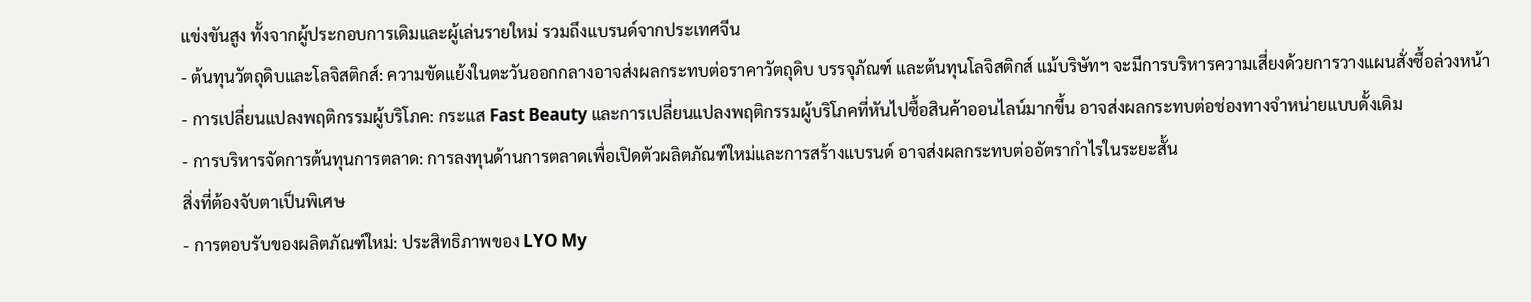แข่งขันสูง ทั้งจากผู้ประกอบการเดิมและผู้เล่นรายใหม่ รวมถึงแบรนด์จากประเทศจีน
- ต้นทุนวัตถุดิบและโลจิสติกส์: ความขัดแย้งในตะวันออกกลางอาจส่งผลกระทบต่อราคาวัตถุดิบ บรรจุภัณฑ์ และต้นทุนโลจิสติกส์ แม้บริษัทฯ จะมีการบริหารความเสี่ยงด้วยการวางแผนสั่งซื้อล่วงหน้า
- การเปลี่ยนแปลงพฤติกรรมผู้บริโภค: กระแส Fast Beauty และการเปลี่ยนแปลงพฤติกรรมผู้บริโภคที่หันไปซื้อสินค้าออนไลน์มากขึ้น อาจส่งผลกระทบต่อช่องทางจำหน่ายแบบดั้งเดิม
- การบริหารจัดการต้นทุนการตลาด: การลงทุนด้านการตลาดเพื่อเปิดตัวผลิตภัณฑ์ใหม่และการสร้างแบรนด์ อาจส่งผลกระทบต่ออัตรากำไรในระยะสั้น
สิ่งที่ต้องจับตาเป็นพิเศษ
- การตอบรับของผลิตภัณฑ์ใหม่: ประสิทธิภาพของ LYO My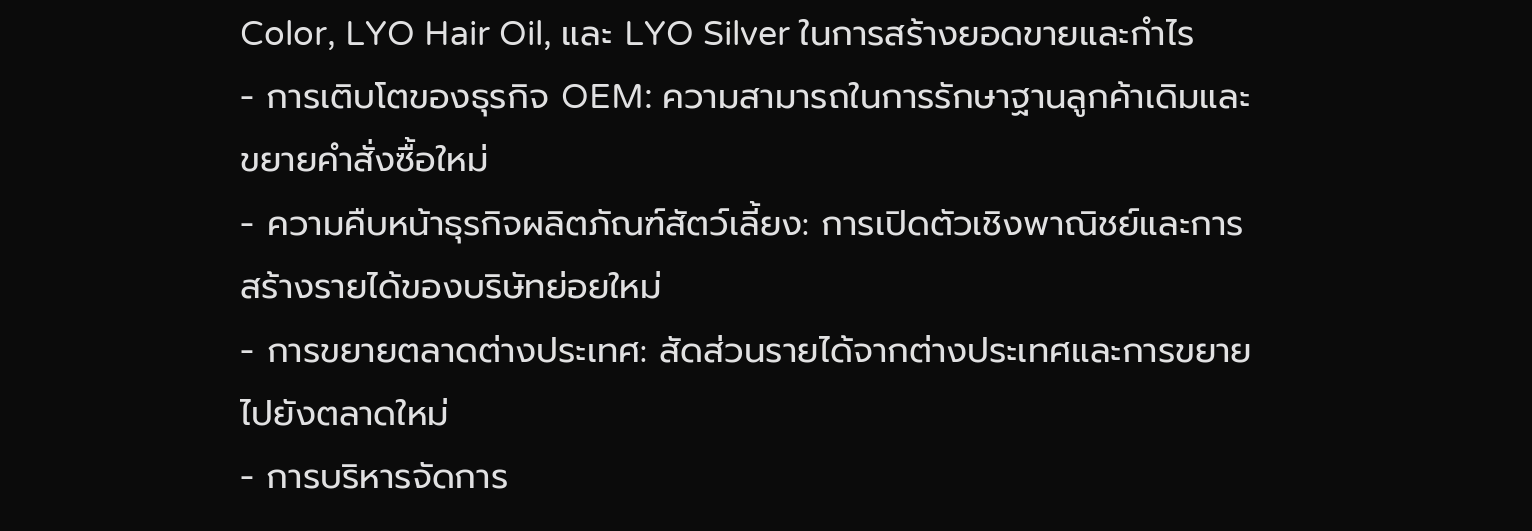Color, LYO Hair Oil, และ LYO Silver ในการสร้างยอดขายและกำไร
- การเติบโตของธุรกิจ OEM: ความสามารถในการรักษาฐานลูกค้าเดิมและขยายคำสั่งซื้อใหม่
- ความคืบหน้าธุรกิจผลิตภัณฑ์สัตว์เลี้ยง: การเปิดตัวเชิงพาณิชย์และการสร้างรายได้ของบริษัทย่อยใหม่
- การขยายตลาดต่างประเทศ: สัดส่วนรายได้จากต่างประเทศและการขยายไปยังตลาดใหม่
- การบริหารจัดการ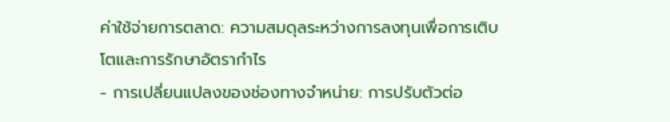ค่าใช้จ่ายการตลาด: ความสมดุลระหว่างการลงทุนเพื่อการเติบโตและการรักษาอัตรากำไร
- การเปลี่ยนแปลงของช่องทางจำหน่าย: การปรับตัวต่อ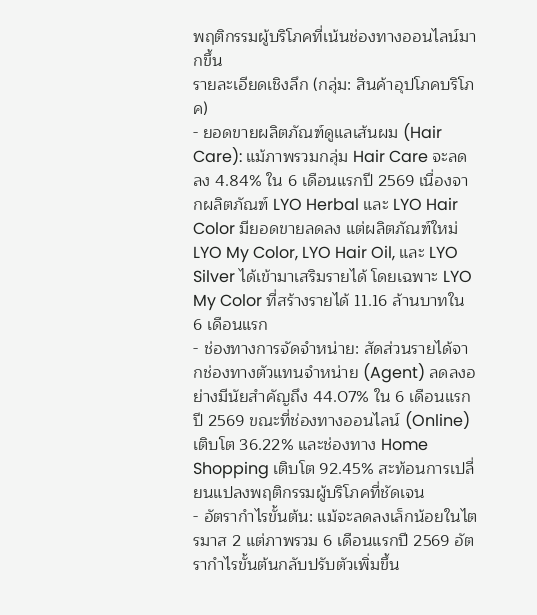พฤติกรรมผู้บริโภคที่เน้นช่องทางออนไลน์มากขึ้น
รายละเอียดเชิงลึก (กลุ่ม: สินค้าอุปโภคบริโภค)
- ยอดขายผลิตภัณฑ์ดูแลเส้นผม (Hair Care): แม้ภาพรวมกลุ่ม Hair Care จะลดลง 4.84% ใน 6 เดือนแรกปี 2569 เนื่องจากผลิตภัณฑ์ LYO Herbal และ LYO Hair Color มียอดขายลดลง แต่ผลิตภัณฑ์ใหม่ LYO My Color, LYO Hair Oil, และ LYO Silver ได้เข้ามาเสริมรายได้ โดยเฉพาะ LYO My Color ที่สร้างรายได้ 11.16 ล้านบาทใน 6 เดือนแรก
- ช่องทางการจัดจำหน่าย: สัดส่วนรายได้จากช่องทางตัวแทนจำหน่าย (Agent) ลดลงอย่างมีนัยสำคัญถึง 44.07% ใน 6 เดือนแรกปี 2569 ขณะที่ช่องทางออนไลน์ (Online) เติบโต 36.22% และช่องทาง Home Shopping เติบโต 92.45% สะท้อนการเปลี่ยนแปลงพฤติกรรมผู้บริโภคที่ชัดเจน
- อัตรากำไรขั้นต้น: แม้จะลดลงเล็กน้อยในไตรมาส 2 แต่ภาพรวม 6 เดือนแรกปี 2569 อัตรากำไรขั้นต้นกลับปรับตัวเพิ่มขึ้น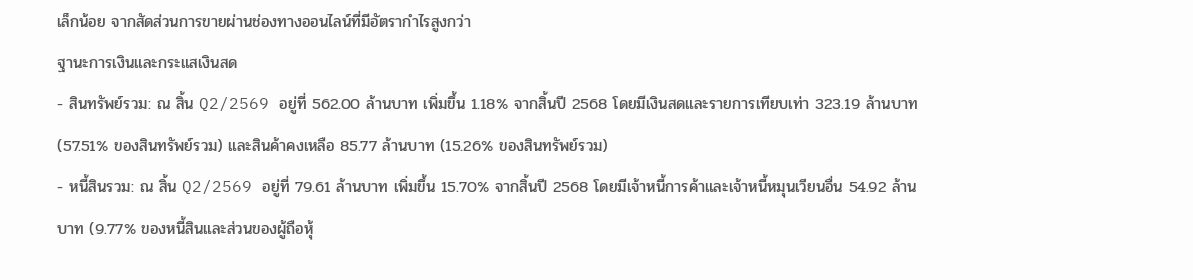เล็กน้อย จากสัดส่วนการขายผ่านช่องทางออนไลน์ที่มีอัตรากำไรสูงกว่า
ฐานะการเงินและกระแสเงินสด
- สินทรัพย์รวม: ณ สิ้น Q2/2569 อยู่ที่ 562.00 ล้านบาท เพิ่มขึ้น 1.18% จากสิ้นปี 2568 โดยมีเงินสดและรายการเทียบเท่า 323.19 ล้านบาท (57.51% ของสินทรัพย์รวม) และสินค้าคงเหลือ 85.77 ล้านบาท (15.26% ของสินทรัพย์รวม)
- หนี้สินรวม: ณ สิ้น Q2/2569 อยู่ที่ 79.61 ล้านบาท เพิ่มขึ้น 15.70% จากสิ้นปี 2568 โดยมีเจ้าหนี้การค้าและเจ้าหนี้หมุนเวียนอื่น 54.92 ล้านบาท (9.77% ของหนี้สินและส่วนของผู้ถือหุ้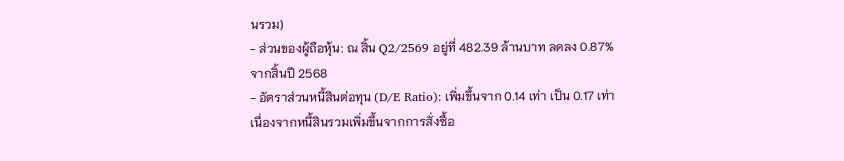นรวม)
- ส่วนของผู้ถือหุ้น: ณ สิ้น Q2/2569 อยู่ที่ 482.39 ล้านบาท ลดลง 0.87% จากสิ้นปี 2568
- อัตราส่วนหนี้สินต่อทุน (D/E Ratio): เพิ่มขึ้นจาก 0.14 เท่า เป็น 0.17 เท่า เนื่องจากหนี้สินรวมเพิ่มขึ้นจากการสั่งซื้อ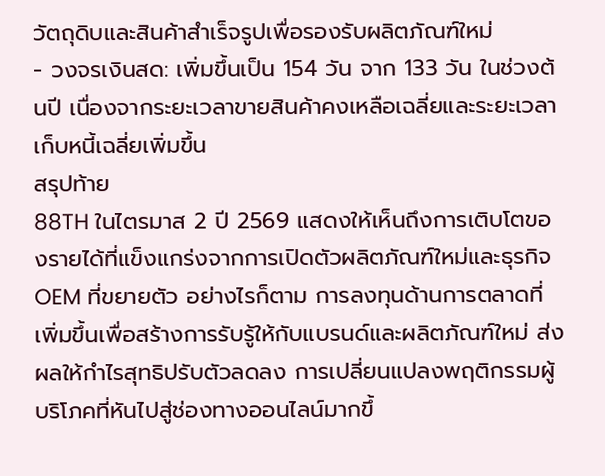วัตถุดิบและสินค้าสำเร็จรูปเพื่อรองรับผลิตภัณฑ์ใหม่
- วงจรเงินสด: เพิ่มขึ้นเป็น 154 วัน จาก 133 วัน ในช่วงต้นปี เนื่องจากระยะเวลาขายสินค้าคงเหลือเฉลี่ยและระยะเวลาเก็บหนี้เฉลี่ยเพิ่มขึ้น
สรุปท้าย
88TH ในไตรมาส 2 ปี 2569 แสดงให้เห็นถึงการเติบโตของรายได้ที่แข็งแกร่งจากการเปิดตัวผลิตภัณฑ์ใหม่และธุรกิจ OEM ที่ขยายตัว อย่างไรก็ตาม การลงทุนด้านการตลาดที่เพิ่มขึ้นเพื่อสร้างการรับรู้ให้กับแบรนด์และผลิตภัณฑ์ใหม่ ส่งผลให้กำไรสุทธิปรับตัวลดลง การเปลี่ยนแปลงพฤติกรรมผู้บริโภคที่หันไปสู่ช่องทางออนไลน์มากขึ้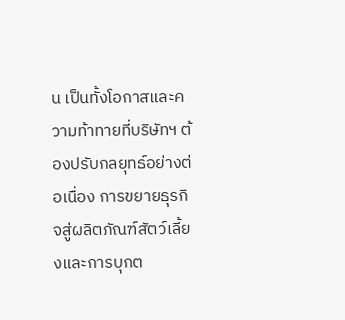น เป็นทั้งโอกาสและความท้าทายที่บริษัทฯ ต้องปรับกลยุทธ์อย่างต่อเนื่อง การขยายธุรกิจสู่ผลิตภัณฑ์สัตว์เลี้ยงและการบุกต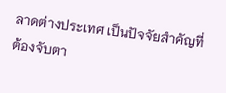ลาดต่างประเทศ เป็นปัจจัยสำคัญที่ต้องจับตา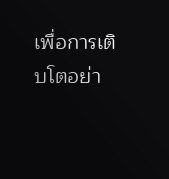เพื่อการเติบโตอย่า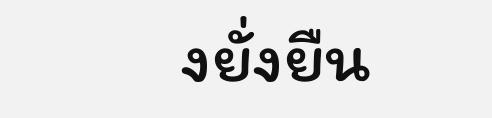งยั่งยืน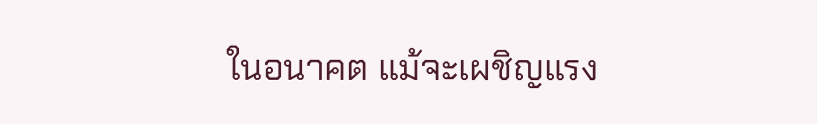ในอนาคต แม้จะเผชิญแรง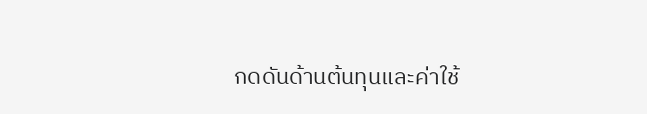กดดันด้านต้นทุนและค่าใช้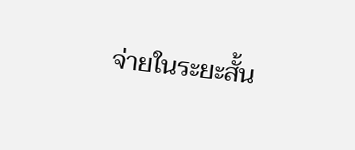จ่ายในระยะสั้น